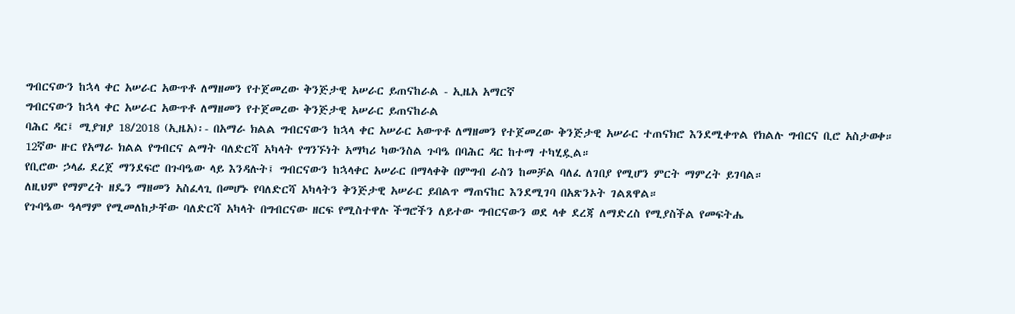ግብርናውን ከኋላ ቀር አሠራር አውጥቶ ለማዘመን የተጀመረው ቅንጅታዊ አሠራር ይጠናከራል - ኢዜአ አማርኛ
ግብርናውን ከኋላ ቀር አሠራር አውጥቶ ለማዘመን የተጀመረው ቅንጅታዊ አሠራር ይጠናከራል
ባሕር ዳር፤ ሚያዝያ 18/2018 (ኢዜአ)፡- በአማራ ክልል ግብርናውን ከኋላ ቀር አሠራር አውጥቶ ለማዘመን የተጀመረው ቅንጅታዊ አሠራር ተጠናክሮ እንደሚቀጥል የክልሉ ግብርና ቢሮ አስታወቀ።
12ኛው ዙር የአማራ ክልል የግብርና ልማት ባለድርሻ አካላት የግንኙነት አማካሪ ካውንስል ጉባዔ በባሕር ዳር ከተማ ተካሂዷል።
የቢሮው ኃላፊ ደረጀ ማንደፍሮ በጉባዔው ላይ እንዳሉት፤ ግብርናውን ከኋላቀር አሠራር በማላቀቅ በምግብ ራስን ከመቻል ባለፈ ለገበያ የሚሆን ምርት ማምረት ይገባል።
ለዚህም የማምረት ዘዴን ማዘመን አስፈላጊ በመሆኑ የባለድርሻ አካላትን ቅንጅታዊ አሠራር ይበልጥ ማጠናከር እንደሚገባ በአጽንኦት ገልጸዋል።
የጉባዔው ዓላማም የሚመለከታቸው ባለድርሻ አካላት በግብርናው ዘርፍ የሚስተዋሉ ችግሮችን ለይተው ግብርናውን ወደ ላቀ ደረጃ ለማድረስ የሚያስችል የመፍትሔ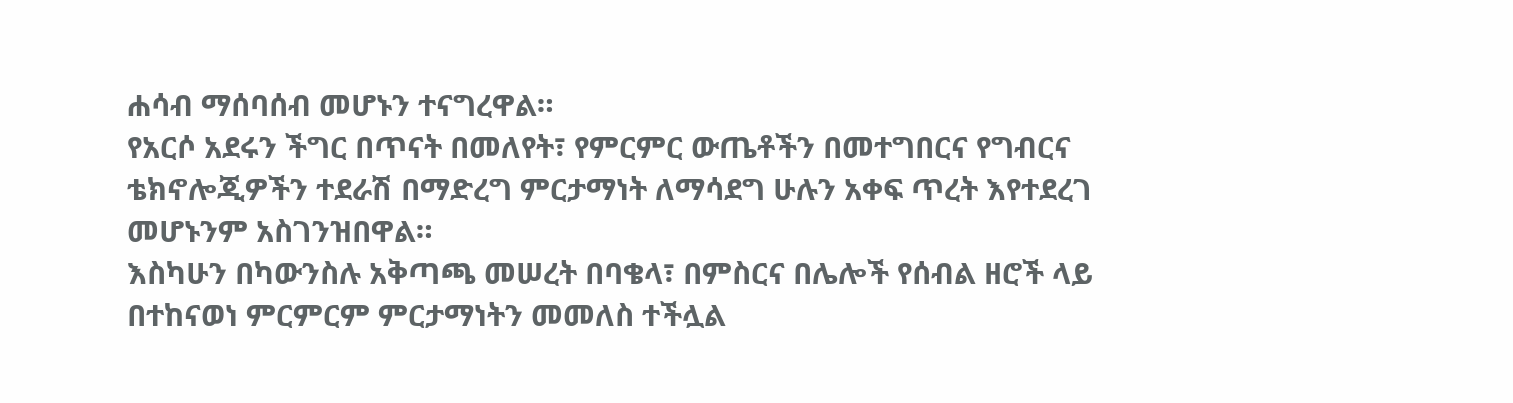ሐሳብ ማሰባሰብ መሆኑን ተናግረዋል።
የአርሶ አደሩን ችግር በጥናት በመለየት፣ የምርምር ውጤቶችን በመተግበርና የግብርና ቴክኖሎጂዎችን ተደራሽ በማድረግ ምርታማነት ለማሳደግ ሁሉን አቀፍ ጥረት እየተደረገ መሆኑንም አስገንዝበዋል።
እስካሁን በካውንስሉ አቅጣጫ መሠረት በባቄላ፣ በምስርና በሌሎች የሰብል ዘሮች ላይ በተከናወነ ምርምርም ምርታማነትን መመለስ ተችሏል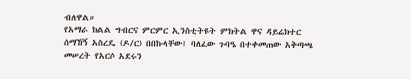ብለዋል።
የአማራ ክልል ግብርና ምርምር ኢንስቲትዩት ምክትል ዋና ዳይሬክተር ሰማኸኝ አስረዴ (ዶ/ር) በበኩላቸው፤ ባለፈው ጉባዔ በተቀመጠው አቅጣጫ መሠረት የአርሶ አደሩን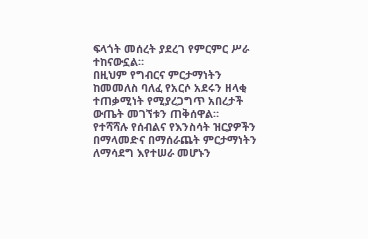ፍላጎት መሰረት ያደረገ የምርምር ሥራ ተከናውኗል።
በዚህም የግብርና ምርታማነትን ከመመለስ ባለፈ የአርሶ አደሩን ዘላቂ ተጠቃሚነት የሚያረጋግጥ አበረታች ውጤት መገኘቱን ጠቅሰዋል።
የተሻሻሉ የሰብልና የእንስሳት ዝርያዎችን በማላመድና በማሰራጨት ምርታማነትን ለማሳደግ እየተሠራ መሆኑን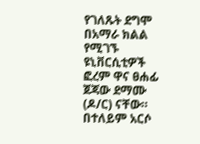የገለጹት ደግሞ በአማራ ክልል የሚገኙ ዩኒቨርሲቲዎች ፎረም ዋና ፀሐፊ ጀጃው ደማሙ (ዶ/ር) ናቸው።
በተለይም አርሶ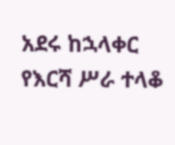አደሩ ከኋላቀር የእርሻ ሥራ ተላቆ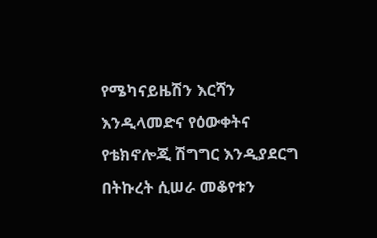የሜካናይዜሽን እርሻን እንዲላመድና የዕውቀትና የቴክኖሎጂ ሽግግር እንዲያደርግ በትኩረት ሲሠራ መቆየቱን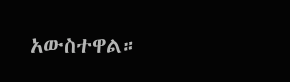አውስተዋል።